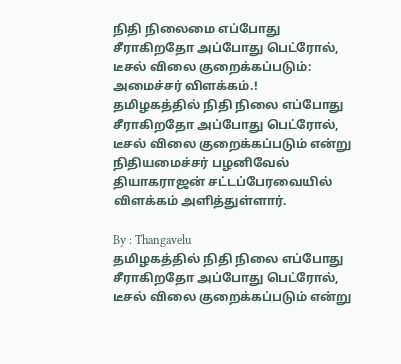நிதி நிலைமை எப்போது சீராகிறதோ அப்போது பெட்ரோல், டீசல் விலை குறைக்கப்படும்: அமைச்சர் விளக்கம்.!
தமிழகத்தில் நிதி நிலை எப்போது சீராகிறதோ அப்போது பெட்ரோல், டீசல் விலை குறைக்கப்படும் என்று நிதியமைச்சர் பழனிவேல் தியாகராஜன் சட்டப்பேரவையில் விளக்கம் அளித்துள்ளார்.

By : Thangavelu
தமிழகத்தில் நிதி நிலை எப்போது சீராகிறதோ அப்போது பெட்ரோல், டீசல் விலை குறைக்கப்படும் என்று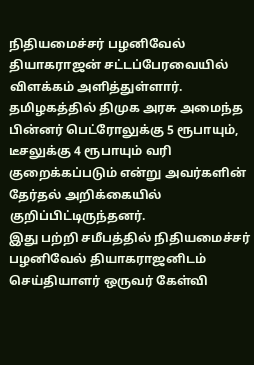நிதியமைச்சர் பழனிவேல் தியாகராஜன் சட்டப்பேரவையில் விளக்கம் அளித்துள்ளார்.
தமிழகத்தில் திமுக அரசு அமைந்த பின்னர் பெட்ரோலுக்கு 5 ரூபாயும், டீசலுக்கு 4 ரூபாயும் வரி குறைக்கப்படும் என்று அவர்களின் தேர்தல் அறிக்கையில் குறிப்பிட்டிருந்தனர்.
இது பற்றி சமீபத்தில் நிதியமைச்சர் பழனிவேல் தியாகராஜனிடம் செய்தியாளர் ஒருவர் கேள்வி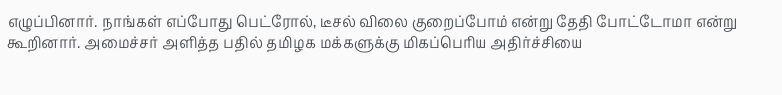எழுப்பினார். நாங்கள் எப்போது பெட்ரோல், டீசல் விலை குறைப்போம் என்று தேதி போட்டோமா என்று கூறினார். அமைச்சர் அளித்த பதில் தமிழக மக்களுக்கு மிகப்பெரிய அதிர்ச்சியை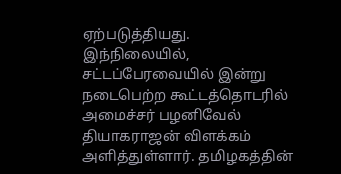ஏற்படுத்தியது.
இந்நிலையில், சட்டப்பேரவையில் இன்று நடைபெற்ற கூட்டத்தொடரில் அமைச்சர் பழனிவேல் தியாகராஜன் விளக்கம் அளித்துள்ளார். தமிழகத்தின்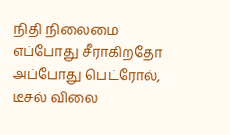நிதி நிலைமை எப்போது சீராகிறதோ அப்போது பெட்ரோல், டீசல் விலை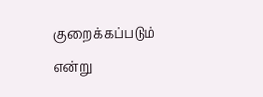குறைக்கப்படும் என்று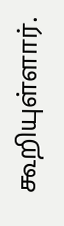கூறியுள்ளார்.